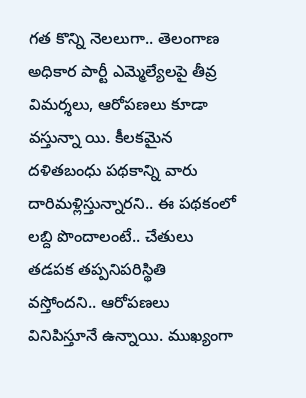గత కొన్ని నెలలుగా.. తెలంగాణ అధికార పార్టీ ఎమ్మెల్యేలపై తీవ్ర విమర్శలు, ఆరోపణలు కూడా వస్తున్నా యి. కీలకమైన దళితబంధు పథకాన్ని వారు దారిమళ్లిస్తున్నారని.. ఈ పథకంలో లబ్ది పొందాలంటే.. చేతులు తడపక తప్పనిపరిస్థితి వస్తోందని.. ఆరోపణలు వినిపిస్తూనే ఉన్నాయి. ముఖ్యంగా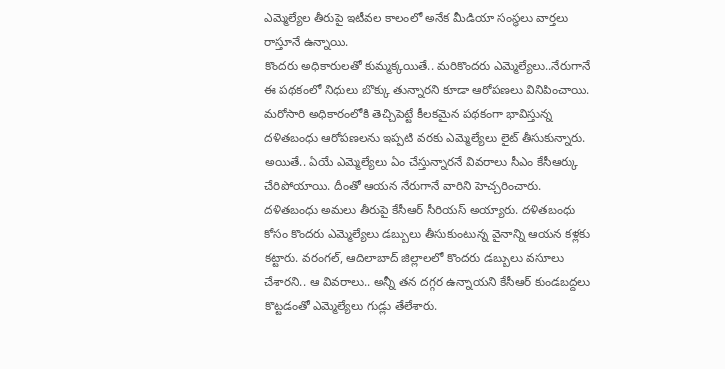ఎమ్మెల్యేల తీరుపై ఇటీవల కాలంలో అనేక మీడియా సంస్థలు వార్తలు రాస్తూనే ఉన్నాయి.
కొందరు అధికారులతో కుమ్మక్కయితే.. మరికొందరు ఎమ్మెల్యేలు..నేరుగానే ఈ పథకంలో నిధులు బొక్కు తున్నారని కూడా ఆరోపణలు వినిపించాయి. మరోసారి అధికారంలోకి తెచ్చిపెట్టే కీలకమైన పథకంగా భావిస్తున్న దళితబంధు ఆరోపణలను ఇప్పటి వరకు ఎమ్మెల్యేలు లైట్ తీసుకున్నారు. అయితే.. ఏయే ఎమ్మెల్యేలు ఏం చేస్తున్నారనే వివరాలు సీఎం కేసీఆర్కు చేరిపోయాయి. దీంతో ఆయన నేరుగానే వారిని హెచ్చరించారు.
దళితబంధు అమలు తీరుపై కేసీఆర్ సీరియస్ అయ్యారు. దళితబంధు కోసం కొందరు ఎమ్మెల్యేలు డబ్బులు తీసుకుంటున్న వైనాన్ని ఆయన కళ్లకు కట్టారు. వరంగల్, ఆదిలాబాద్ జిల్లాలలో కొందరు డబ్బులు వసూలు చేశారని.. ఆ వివరాలు.. అన్నీ తన దగ్గర ఉన్నాయని కేసీఆర్ కుండబద్దలు కొట్టడంతో ఎమ్మెల్యేలు గుడ్లు తేలేశారు.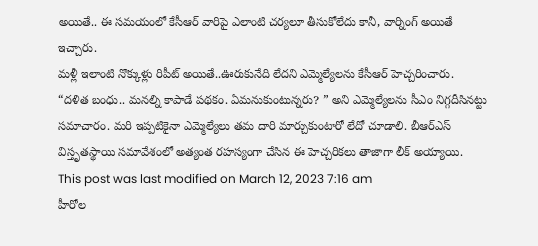అయితే.. ఈ సమయంలో కేసీఆర్ వారిపై ఎలాంటి చర్యలూ తీసుకోలేదు కానీ, వార్నింగ్ అయితే ఇచ్చారు.
మళ్లీ ఇలాంటి నొక్కుళ్లు రిపీట్ అయితే..ఊరుకునేది లేదని ఎమ్మెల్యేలను కేసీఆర్ హెచ్చరించారు. “దళిత బంధు.. మనల్ని కాపాడే పథకం. ఏమనుకుంటున్నరు? ” అని ఎమ్మెల్యేలను సీఎం నిగ్గదీసినట్టు సమాచారం. మరి ఇప్పటికైనా ఎమ్మెల్యేలు తమ దారి మార్చుకుంటారో లేదో చూడాలి. బీఆర్ఎస్ విస్తృతస్థాయి సమావేశంలో అత్యంత రహస్యంగా చేసిన ఈ హెచ్చరికలు తాజాగా లీక్ అయ్యాయి.
This post was last modified on March 12, 2023 7:16 am
హీరోల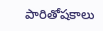పారితోషకాలు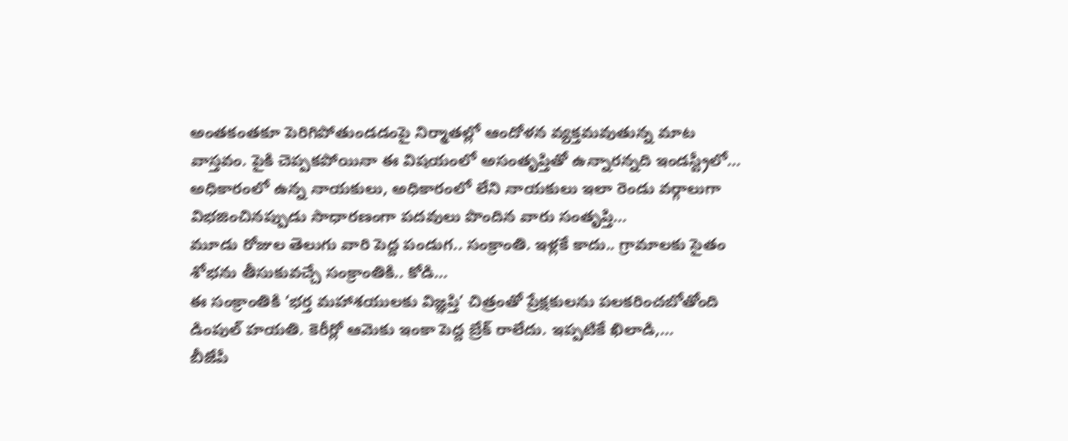అంతకంతకూ పెరిగిపోతుండడంపై నిర్మాతల్లో ఆందోళన వ్యక్తమవుతున్న మాట వాస్తవం. పైకి చెప్పకపోయినా ఈ విషయంలో అసంతృప్తితో ఉన్నారన్నది ఇండస్ట్రీలో…
అధికారంలో ఉన్న నాయకులు, అధికారంలో లేని నాయకులు ఇలా రెండు వర్గాలుగా విభజించినప్పుడు సాధారణంగా పదవులు పొందిన వారు సంతృప్తి…
మూడు రోజుల తెలుగు వారి పెద్ద పండుగ.. సంక్రాంతి. ఇళ్లకే కాదు.. గ్రామాలకు సైతం శోభను తీసుకువచ్చే సంక్రాంతికి.. కోడి…
ఈ సంక్రాంతికి ‘భర్త మహాశయులకు విజ్ఞప్తి’ చిత్రంతో ప్రేక్షకులను పలకరించబోతోంది డింపుల్ హయతి. కెరీర్లో ఆమెకు ఇంకా పెద్ద బ్రేక్ రాలేదు. ఇప్పటికే ఖిలాడి,…
బీజేపీ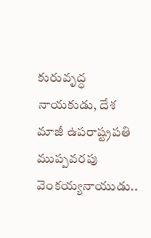కురువృద్ధ నాయకుడు, దేశ మాజీ ఉపరాష్ట్రపతి ముప్పవరపు వెంకయ్యనాయుడు..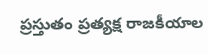ప్రస్తుతం ప్రత్యక్ష రాజకీయాల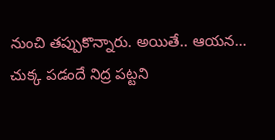నుంచి తప్పుకొన్నారు. అయితే.. ఆయన…
చుక్క పడందే నిద్ర పట్టని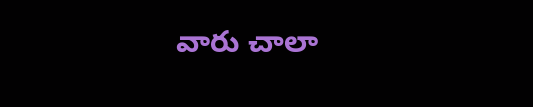వారు చాలా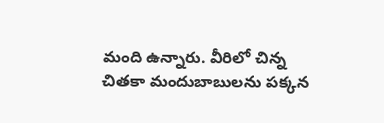మంది ఉన్నారు. వీరిలో చిన్న చితకా మందుబాబులను పక్కన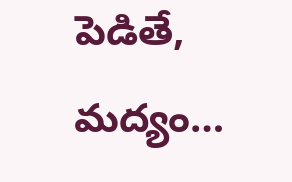పెడితే, మద్యం…